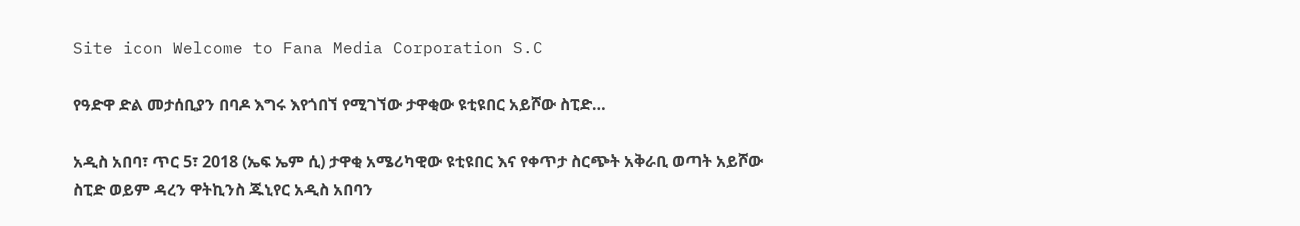Site icon Welcome to Fana Media Corporation S.C

የዓድዋ ድል መታሰቢያን በባዶ እግሩ እየጎበኘ የሚገኘው ታዋቂው ዩቲዩበር አይሾው ስፒድ…

አዲስ አበባ፣ ጥር 5፣ 2018 (ኤፍ ኤም ሲ) ታዋቂ አሜሪካዊው ዩቲዩበር እና የቀጥታ ስርጭት አቅራቢ ወጣት አይሾው ስፒድ ወይም ዳረን ዋትኪንስ ጁኒየር አዲስ አበባን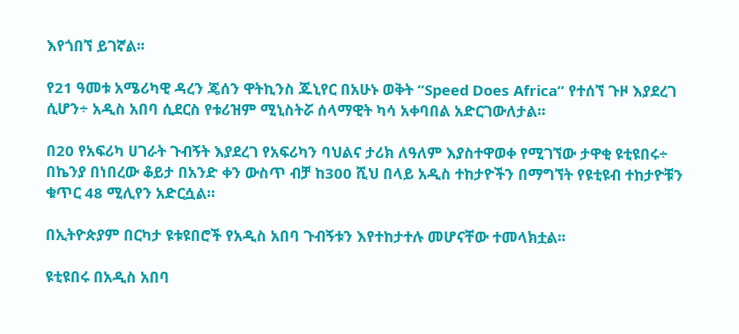እየጎበኘ ይገኛል፡፡

የ21 ዓመቱ አሜሪካዊ ዳረን ጄሰን ዋትኪንስ ጁኒየር በአሁኑ ወቅት “Speed Does Africa” የተሰኘ ጉዞ እያደረገ ሲሆን÷ አዲስ አበባ ሲደርስ የቱሪዝም ሚኒስትሯ ሰላማዊት ካሳ አቀባበል አድርገውለታል።

በ20 የአፍሪካ ሀገራት ጉብኝት እያደረገ የአፍሪካን ባህልና ታሪክ ለዓለም እያስተዋወቀ የሚገኘው ታዋቂ ዩቲዩበሩ÷ በኬንያ በነበረው ቆይታ በአንድ ቀን ውስጥ ብቻ ከ300 ሺህ በላይ አዲስ ተከታዮችን በማግኘት የዩቲዩብ ተከታዮቹን ቁጥር 48 ሚሊየን አድርሷል።

በኢትዮጵያም በርካታ ዩቱዩበሮች የአዲስ አበባ ጉብኝቱን እየተከታተሉ መሆናቸው ተመላክቷል፡፡

ዩቲዩበሩ በአዲስ አበባ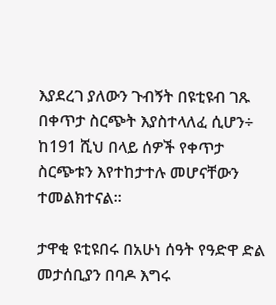እያደረገ ያለውን ጉብኝት በዩቲዩብ ገጹ በቀጥታ ስርጭት እያስተላለፈ ሲሆን÷ ከ191 ሺህ በላይ ሰዎች የቀጥታ ስርጭቱን እየተከታተሉ መሆናቸውን ተመልክተናል፡፡

ታዋቂ ዩቲዩበሩ በአሁነ ሰዓት የዓድዋ ድል መታሰቢያን በባዶ እግሩ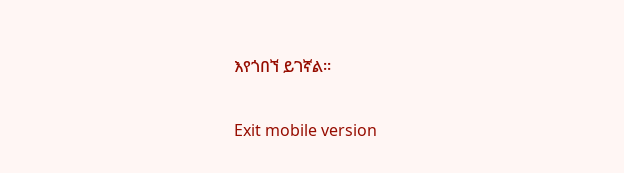እየጎበኘ ይገኛል።

Exit mobile version